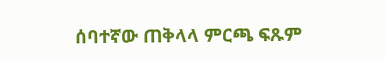ሰባተኛው ጠቅላላ ምርጫ ፍጹም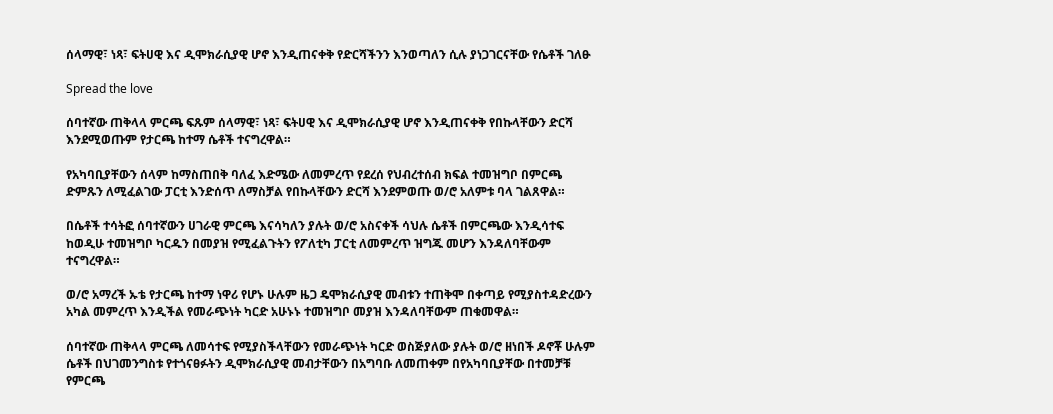ሰላማዊ፣ ነጻ፣ ፍትሀዊ እና ዲሞክራሲያዊ ሆኖ እንዲጠናቀቅ የድርሻችንን እንወጣለን ሲሉ ያነጋገርናቸው የሴቶች ገለፁ

Spread the love

ሰባተኛው ጠቅላላ ምርጫ ፍጹም ሰላማዊ፣ ነጻ፣ ፍትሀዊ እና ዲሞክራሲያዊ ሆኖ እንዲጠናቀቅ የበኩላቸውን ድርሻ እንደሚወጡም የታርጫ ከተማ ሴቶች ተናግረዋል።

የአካባቢያቸውን ሰላም ከማስጠበቅ ባለፈ እድሜው ለመምረጥ የደረሰ የህብረተሰብ ክፍል ተመዝግቦ በምርጫ ድምጹን ለሚፈልገው ፓርቲ እንድሰጥ ለማስቻል የበኩላቸውን ድርሻ እንደምወጡ ወ/ሮ አለምቱ ባላ ገልጸዋል።

በሴቶች ተሳትፎ ሰባተኛውን ሀገራዊ ምርጫ እናሳካለን ያሉት ወ/ሮ አስናቀች ሳህሉ ሴቶች በምርጫው እንዲሳተፍ ከወዲሁ ተመዝግቦ ካርዱን በመያዝ የሚፈልጉትን የፖለቲካ ፓርቲ ለመምረጥ ዝግጁ መሆን እንዳለባቸውም ተናግረዋል።

ወ/ሮ አማረች ኡቴ የታርጫ ከተማ ነዋሪ የሆኑ ሁሉም ዜጋ ዴሞክራሲያዊ መብቱን ተጠቅሞ በቀጣይ የሚያስተዳድረውን አካል መምረጥ እንዲችል የመራጭነት ካርድ አሁኑኑ ተመዝግቦ መያዝ እንዳለባቸውም ጠቁመዋል።

ሰባተኛው ጠቅላላ ምርጫ ለመሳተፍ የሚያስችላቸውን የመራጭነት ካርድ ወስጅያለው ያሉት ወ/ሮ ዘነበች ዶኖቾ ሁሉም ሴቶች በህገመንግስቱ የተጎናፀፉትን ዲሞክራሲያዊ መብታቸውን በአግባቡ ለመጠቀም በየአካባቢያቸው በተመቻቹ የምርጫ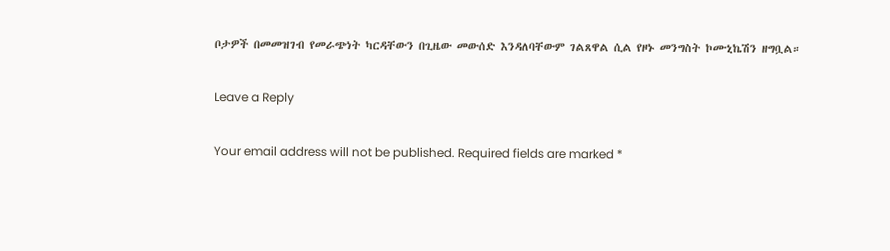ቦታዎች በመመዝገብ የመራጭነት ካርዳቸውን በጊዜው መውሰድ እንዳለባቸውም ገልጸዋል ሲል የዞኑ መንግስት ኮሙኒኬሽን ዘግቧል።

Leave a Reply

Your email address will not be published. Required fields are marked *